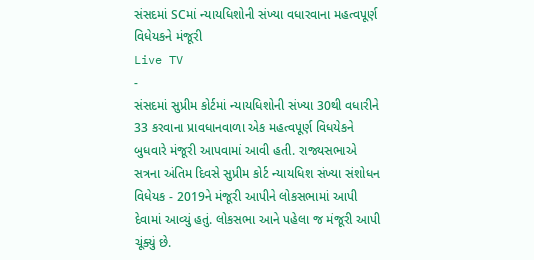સંસદમાં SCમાં ન્યાયધિશોની સંખ્યા વધારવાના મહત્વપૂર્ણ વિધેયકને મંજૂરી
Live TV
-
સંસદમાં સુપ્રીમ કોર્ટમાં ન્યાયધિશોની સંખ્યા 30થી વધારીને 33 કરવાના પ્રાવધાનવાળા એક મહત્વપૂર્ણ વિધયેકને બુધવારે મંજૂરી આપવામાં આવી હતી. રાજ્યસભાએ સત્રના અંતિમ દિવસે સુપ્રીમ કોર્ટ ન્યાયધિશ સંખ્યા સંશોધન વિધેયક - 2019ને મંજૂરી આપીને લોકસભામાં આપી દેવામાં આવ્યું હતું. લોકસભા આને પહેલા જ મંજૂરી આપી ચૂંક્યું છે.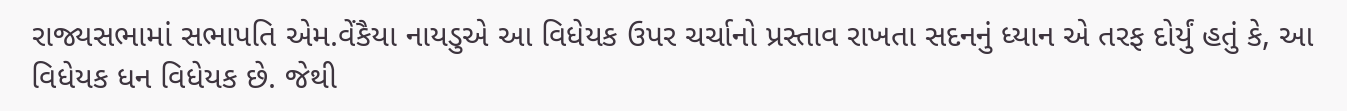રાજ્યસભામાં સભાપતિ એમ.વેંકૈયા નાયડુએ આ વિધેયક ઉપર ચર્ચાનો પ્રસ્તાવ રાખતા સદનનું ધ્યાન એ તરફ દોર્યું હતું કે, આ વિધેયક ધન વિધેયક છે. જેથી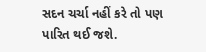સદન ચર્ચા નહીં કરે તો પણ પારિત થઈ જશે.